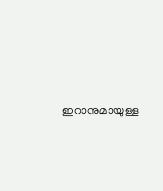ഇറാനുമായുള്ള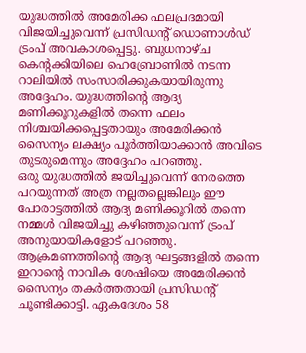യുദ്ധത്തിൽ അമേരിക്ക ഫലപ്രദമായി വിജയിച്ചുവെന്ന് പ്രസിഡന്റ് ഡൊണാൾഡ് ട്രംപ് അവകാശപ്പെട്ടു. ബുധനാഴ്ച കെന്റക്കിയിലെ ഹെബ്രോണിൽ നടന്ന റാലിയിൽ സംസാരിക്കുകയായിരുന്നു അദ്ദേഹം. യുദ്ധത്തിന്റെ ആദ്യ മണിക്കൂറുകളിൽ തന്നെ ഫലം നിശ്ചയിക്കപ്പെട്ടതായും അമേരിക്കൻ സൈന്യം ലക്ഷ്യം പൂർത്തിയാക്കാൻ അവിടെ തുടരുമെന്നും അദ്ദേഹം പറഞ്ഞു.
ഒരു യുദ്ധത്തിൽ ജയിച്ചുവെന്ന് നേരത്തെ പറയുന്നത് അത്ര നല്ലതല്ലെങ്കിലും ഈ പോരാട്ടത്തിൽ ആദ്യ മണിക്കൂറിൽ തന്നെ നമ്മൾ വിജയിച്ചു കഴിഞ്ഞുവെന്ന് ട്രംപ് അനുയായികളോട് പറഞ്ഞു.
ആക്രമണത്തിന്റെ ആദ്യ ഘട്ടങ്ങളിൽ തന്നെ ഇറാന്റെ നാവിക ശേഷിയെ അമേരിക്കൻ സൈന്യം തകർത്തതായി പ്രസിഡന്റ് ചൂണ്ടിക്കാട്ടി. ഏകദേശം 58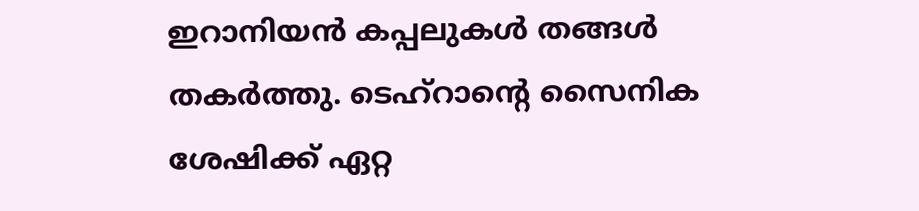ഇറാനിയൻ കപ്പലുകൾ തങ്ങൾ തകർത്തു. ടെഹ്റാന്റെ സൈനിക ശേഷിക്ക് ഏറ്റ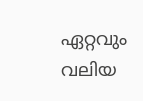ഏറ്റവും വലിയ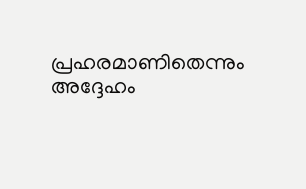പ്രഹരമാണിതെന്നും അദ്ദേഹം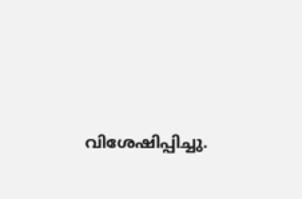വിശേഷിപ്പിച്ചു.